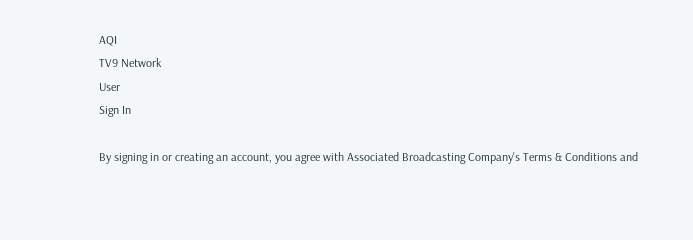AQI
TV9 Network
User
Sign In

By signing in or creating an account, you agree with Associated Broadcasting Company's Terms & Conditions and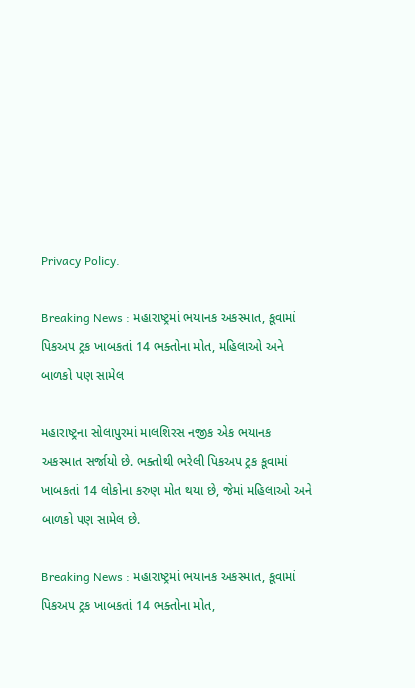Privacy Policy.

Breaking News : મહારાષ્ટ્રમાં ભયાનક અકસ્માત, કૂવામાં પિકઅપ ટ્રક ખાબકતાં 14 ભક્તોના મોત, મહિલાઓ અને બાળકો પણ સામેલ

મહારાષ્ટ્રના સોલાપુરમાં માલશિરસ નજીક એક ભયાનક અકસ્માત સર્જાયો છે. ભક્તોથી ભરેલી પિકઅપ ટ્રક કૂવામાં ખાબકતાં 14 લોકોના કરુણ મોત થયા છે, જેમાં મહિલાઓ અને બાળકો પણ સામેલ છે.

Breaking News : મહારાષ્ટ્રમાં ભયાનક અકસ્માત, કૂવામાં પિકઅપ ટ્રક ખાબકતાં 14 ભક્તોના મોત,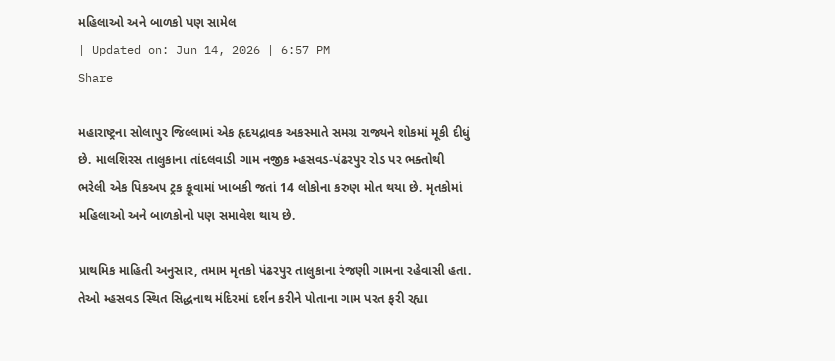મહિલાઓ અને બાળકો પણ સામેલ
| Updated on: Jun 14, 2026 | 6:57 PM
Share

મહારાષ્ટ્રના સોલાપુર જિલ્લામાં એક હૃદયદ્રાવક અકસ્માતે સમગ્ર રાજ્યને શોકમાં મૂકી દીધું છે. માલશિરસ તાલુકાના તાંદલવાડી ગામ નજીક મ્હસવડ-પંઢરપુર રોડ પર ભક્તોથી ભરેલી એક પિકઅપ ટ્રક કૂવામાં ખાબકી જતાં 14 લોકોના કરુણ મોત થયા છે. મૃતકોમાં મહિલાઓ અને બાળકોનો પણ સમાવેશ થાય છે.

પ્રાથમિક માહિતી અનુસાર, તમામ મૃતકો પંઢરપુર તાલુકાના રંજણી ગામના રહેવાસી હતા. તેઓ મ્હસવડ સ્થિત સિદ્ધનાથ મંદિરમાં દર્શન કરીને પોતાના ગામ પરત ફરી રહ્યા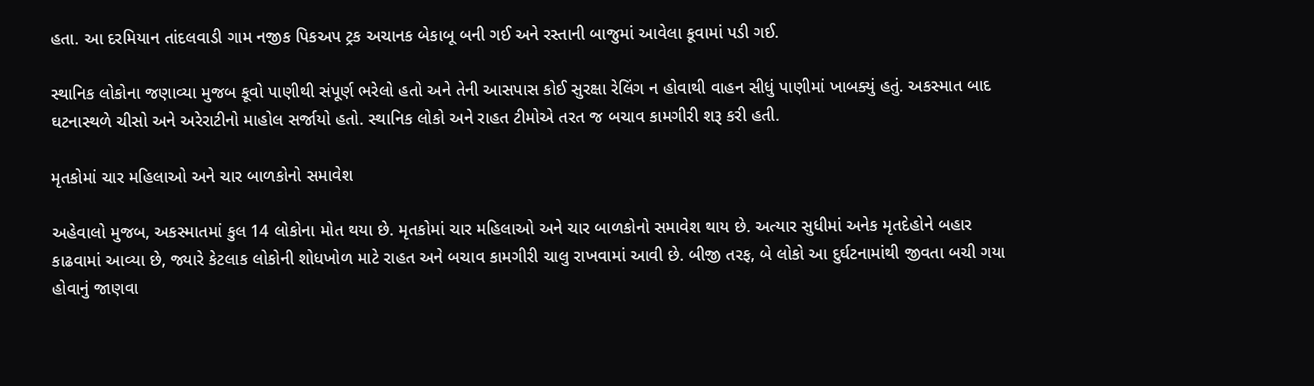હતા. આ દરમિયાન તાંદલવાડી ગામ નજીક પિકઅપ ટ્રક અચાનક બેકાબૂ બની ગઈ અને રસ્તાની બાજુમાં આવેલા કૂવામાં પડી ગઈ.

સ્થાનિક લોકોના જણાવ્યા મુજબ કૂવો પાણીથી સંપૂર્ણ ભરેલો હતો અને તેની આસપાસ કોઈ સુરક્ષા રેલિંગ ન હોવાથી વાહન સીધું પાણીમાં ખાબક્યું હતું. અકસ્માત બાદ ઘટનાસ્થળે ચીસો અને અરેરાટીનો માહોલ સર્જાયો હતો. સ્થાનિક લોકો અને રાહત ટીમોએ તરત જ બચાવ કામગીરી શરૂ કરી હતી.

મૃતકોમાં ચાર મહિલાઓ અને ચાર બાળકોનો સમાવેશ

અહેવાલો મુજબ, અકસ્માતમાં કુલ 14 લોકોના મોત થયા છે. મૃતકોમાં ચાર મહિલાઓ અને ચાર બાળકોનો સમાવેશ થાય છે. અત્યાર સુધીમાં અનેક મૃતદેહોને બહાર કાઢવામાં આવ્યા છે, જ્યારે કેટલાક લોકોની શોધખોળ માટે રાહત અને બચાવ કામગીરી ચાલુ રાખવામાં આવી છે. બીજી તરફ, બે લોકો આ દુર્ઘટનામાંથી જીવતા બચી ગયા હોવાનું જાણવા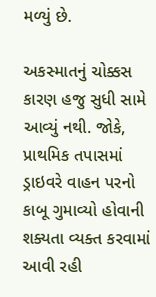મળ્યું છે.

અકસ્માતનું ચોક્કસ કારણ હજુ સુધી સામે આવ્યું નથી. જોકે, પ્રાથમિક તપાસમાં ડ્રાઇવરે વાહન પરનો કાબૂ ગુમાવ્યો હોવાની શક્યતા વ્યક્ત કરવામાં આવી રહી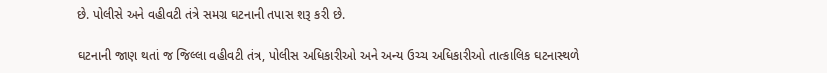છે. પોલીસે અને વહીવટી તંત્રે સમગ્ર ઘટનાની તપાસ શરૂ કરી છે.

ઘટનાની જાણ થતાં જ જિલ્લા વહીવટી તંત્ર, પોલીસ અધિકારીઓ અને અન્ય ઉચ્ચ અધિકારીઓ તાત્કાલિક ઘટનાસ્થળે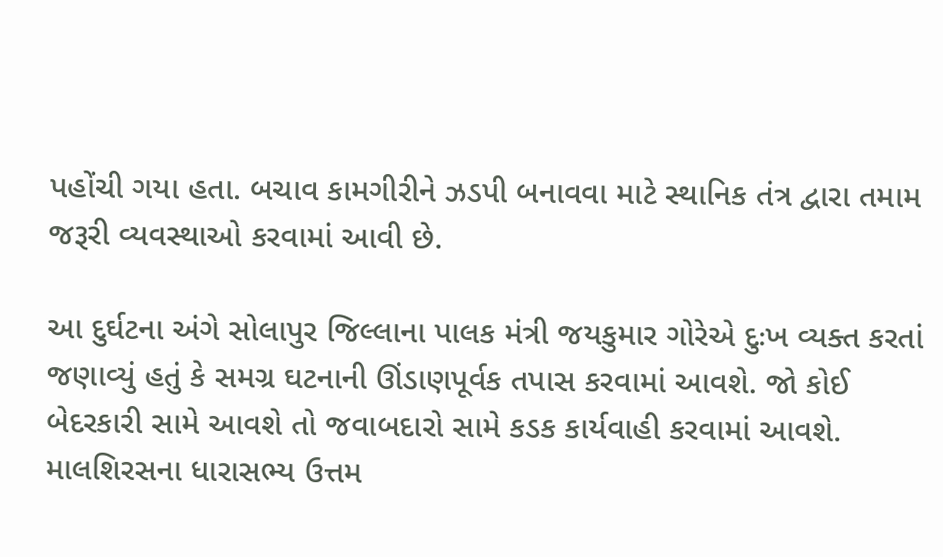પહોંચી ગયા હતા. બચાવ કામગીરીને ઝડપી બનાવવા માટે સ્થાનિક તંત્ર દ્વારા તમામ જરૂરી વ્યવસ્થાઓ કરવામાં આવી છે.

આ દુર્ઘટના અંગે સોલાપુર જિલ્લાના પાલક મંત્રી જયકુમાર ગોરેએ દુઃખ વ્યક્ત કરતાં જણાવ્યું હતું કે સમગ્ર ઘટનાની ઊંડાણપૂર્વક તપાસ કરવામાં આવશે. જો કોઈ બેદરકારી સામે આવશે તો જવાબદારો સામે કડક કાર્યવાહી કરવામાં આવશે. માલશિરસના ધારાસભ્ય ઉત્તમ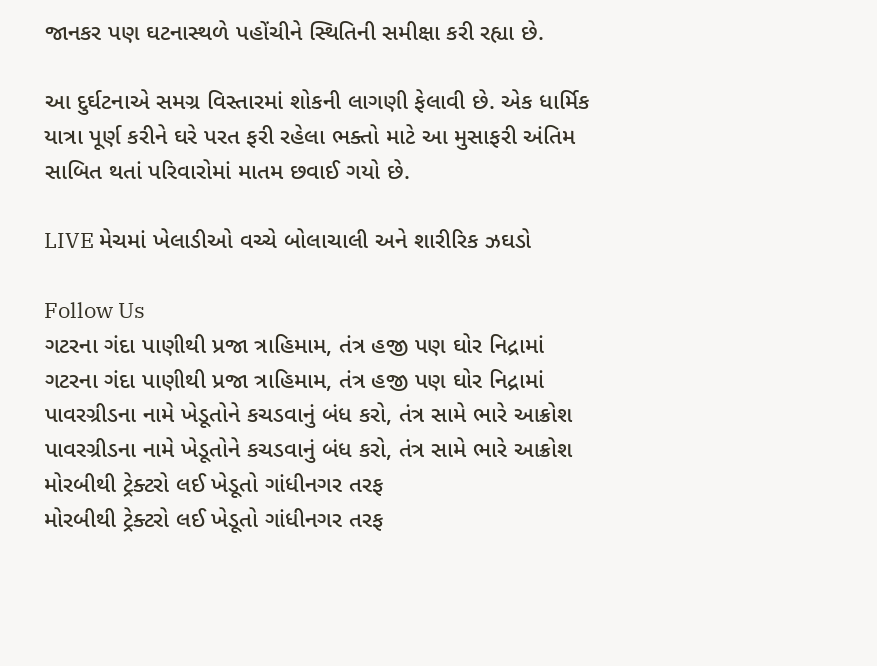જાનકર પણ ઘટનાસ્થળે પહોંચીને સ્થિતિની સમીક્ષા કરી રહ્યા છે.

આ દુર્ઘટનાએ સમગ્ર વિસ્તારમાં શોકની લાગણી ફેલાવી છે. એક ધાર્મિક યાત્રા પૂર્ણ કરીને ઘરે પરત ફરી રહેલા ભક્તો માટે આ મુસાફરી અંતિમ સાબિત થતાં પરિવારોમાં માતમ છવાઈ ગયો છે.

LIVE મેચમાં ખેલાડીઓ વચ્ચે બોલાચાલી અને શારીરિક ઝઘડો

Follow Us
ગટરના ગંદા પાણીથી પ્રજા ત્રાહિમામ, તંત્ર હજી પણ ઘોર નિદ્રામાં
ગટરના ગંદા પાણીથી પ્રજા ત્રાહિમામ, તંત્ર હજી પણ ઘોર નિદ્રામાં
પાવરગ્રીડના નામે ખેડૂતોને કચડવાનું બંધ કરો, તંત્ર સામે ભારે આક્રોશ
પાવરગ્રીડના નામે ખેડૂતોને કચડવાનું બંધ કરો, તંત્ર સામે ભારે આક્રોશ
મોરબીથી ટ્રેક્ટરો લઈ ખેડૂતો ગાંધીનગર તરફ
મોરબીથી ટ્રેક્ટરો લઈ ખેડૂતો ગાંધીનગર તરફ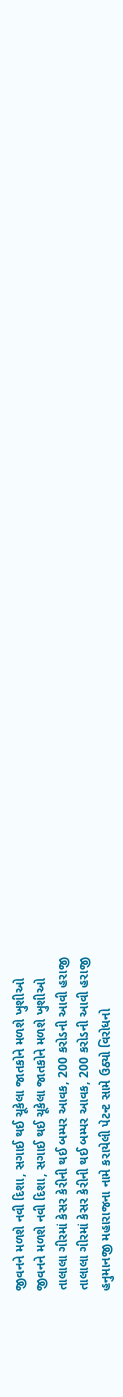જીવનને મળશે નવી દિશા, સગાઈ થઈ ચૂકેલા જાતકોને મળશે ખુશીઓ
જીવનને મળશે નવી દિશા, સગાઈ થઈ ચૂકેલા જાતકોને મળશે ખુશીઓ
તાલાલા ગીરમાં કેસર કેરીની થઈ બમ્પર આવક, 200 કરોડની આવી હરાજી
તાલાલા ગીરમાં કેસર કેરીની થઈ બમ્પર આવક, 200 કરોડની આવી હરાજી
હનુમાનજી મહારાજના નામે કરાયેલી પેટન્ટ સામે ઉઠ્યો વિરોધનો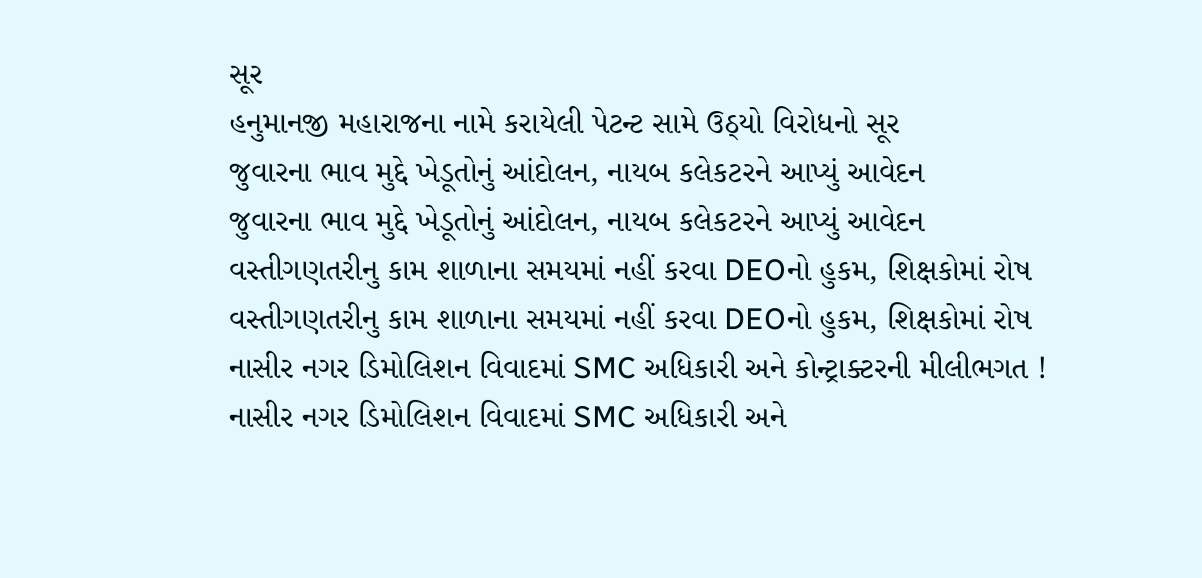સૂર
હનુમાનજી મહારાજના નામે કરાયેલી પેટન્ટ સામે ઉઠ્યો વિરોધનો સૂર
જુવારના ભાવ મુદ્દે ખેડૂતોનું આંદોલન, નાયબ કલેકટરને આપ્યું આવેદન
જુવારના ભાવ મુદ્દે ખેડૂતોનું આંદોલન, નાયબ કલેકટરને આપ્યું આવેદન
વસ્તીગણતરીનુ કામ શાળાના સમયમાં નહીં કરવા DEOનો હુકમ, શિક્ષકોમાં રોષ
વસ્તીગણતરીનુ કામ શાળાના સમયમાં નહીં કરવા DEOનો હુકમ, શિક્ષકોમાં રોષ
નાસીર નગર ડિમોલિશન વિવાદમાં SMC અધિકારી અને કોન્ટ્રાક્ટરની મીલીભગત !
નાસીર નગર ડિમોલિશન વિવાદમાં SMC અધિકારી અને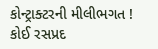કોન્ટ્રાક્ટરની મીલીભગત !
કોઈ રસપ્રદ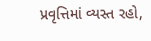પ્રવૃત્તિમાં વ્યસ્ત રહો,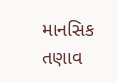માનસિક તણાવ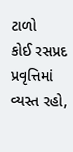ટાળો
કોઈ રસપ્રદ પ્રવૃત્તિમાં વ્યસ્ત રહો,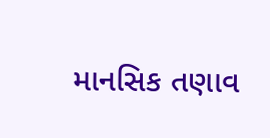માનસિક તણાવ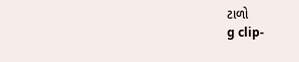ટાળો
g clip-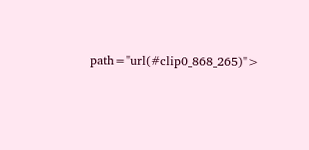path="url(#clip0_868_265)">